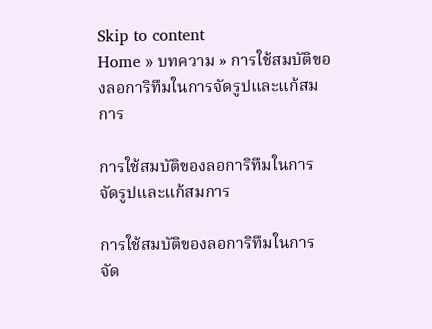Skip to content
Home » บทความ » การใช้สมบัติของลอการิทึมในการจัดรูปและแก้สมการ

การใช้สมบัติของลอการิทึมในการจัดรูปและแก้สมการ

การใช้สมบัติของลอการิทึมในการจัด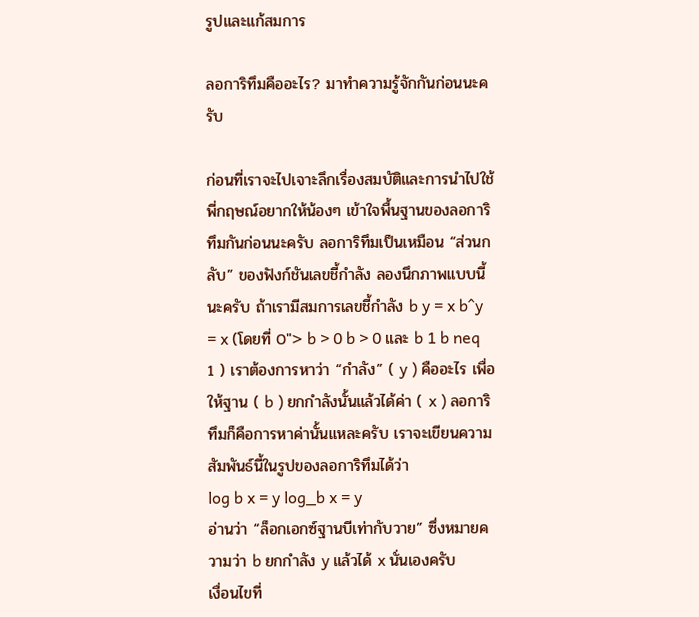รูปและแก้สมการ

ลอการิทึมคืออะไร? มาทำความรู้จักกันก่อนนะครับ

ก่อนที่เราจะไปเจาะลึกเรื่องสมบัติและการนำไปใช้ พี่กฤษณ์อยากให้น้องๆ เข้าใจพื้นฐานของลอการิทึมกันก่อนนะครับ ลอการิทึมเป็นเหมือน “ส่วนกลับ” ของฟังก์ชันเลขชี้กำลัง ลองนึกภาพแบบนี้นะครับ ถ้าเรามีสมการเลขชี้กำลัง b y = x b^y = x (โดยที่ 0″> b > 0 b > 0 และ b 1 b neq 1 ) เราต้องการหาว่า “กำลัง” ( y ) คืออะไร เพื่อให้ฐาน ( b ) ยกกำลังนั้นแล้วได้ค่า ( x ) ลอการิทึมก็คือการหาค่านั้นแหละครับ เราจะเขียนความสัมพันธ์นี้ในรูปของลอการิทึมได้ว่า
log b x = y log_b x = y
อ่านว่า “ล็อกเอกซ์ฐานบีเท่ากับวาย” ซึ่งหมายความว่า b ยกกำลัง y แล้วได้ x นั่นเองครับ
เงื่อนไขที่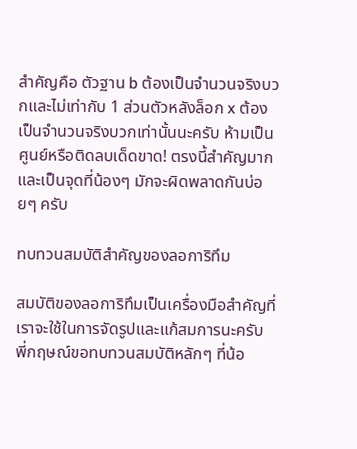สำคัญคือ ตัวฐาน b ต้องเป็นจำนวนจริงบวกและไม่เท่ากับ 1 ส่วนตัวหลังล็อก x ต้องเป็นจำนวนจริงบวกเท่านั้นนะครับ ห้ามเป็นศูนย์หรือติดลบเด็ดขาด! ตรงนี้สำคัญมากและเป็นจุดที่น้องๆ มักจะผิดพลาดกันบ่อยๆ ครับ

ทบทวนสมบัติสำคัญของลอการิทึม

สมบัติของลอการิทึมเป็นเครื่องมือสำคัญที่เราจะใช้ในการจัดรูปและแก้สมการนะครับ พี่กฤษณ์ขอทบทวนสมบัติหลักๆ ที่น้อ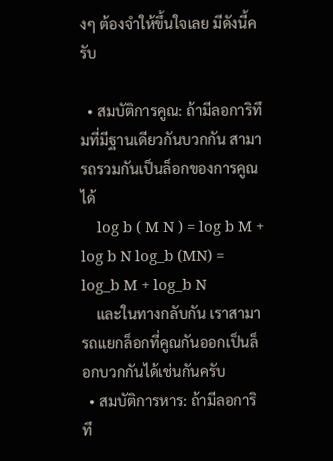งๆ ต้องจำให้ขึ้นใจเลย มีดังนี้ครับ

  • สมบัติการคูณ: ถ้ามีลอการิทึมที่มีฐานเดียวกันบวกกัน สามารถรวมกันเป็นล็อกของการคูณได้
    log b ( M N ) = log b M + log b N log_b (MN) = log_b M + log_b N
    และในทางกลับกัน เราสามารถแยกล็อกที่คูณกันออกเป็นล็อกบวกกันได้เช่นกันครับ
  • สมบัติการหาร: ถ้ามีลอการิทึ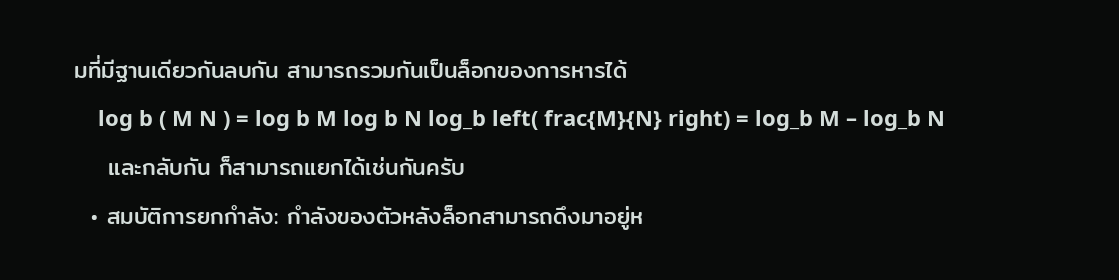มที่มีฐานเดียวกันลบกัน สามารถรวมกันเป็นล็อกของการหารได้
    log b ( M N ) = log b M log b N log_b left( frac{M}{N} right) = log_b M – log_b N
    และกลับกัน ก็สามารถแยกได้เช่นกันครับ
  • สมบัติการยกกำลัง: กำลังของตัวหลังล็อกสามารถดึงมาอยู่ห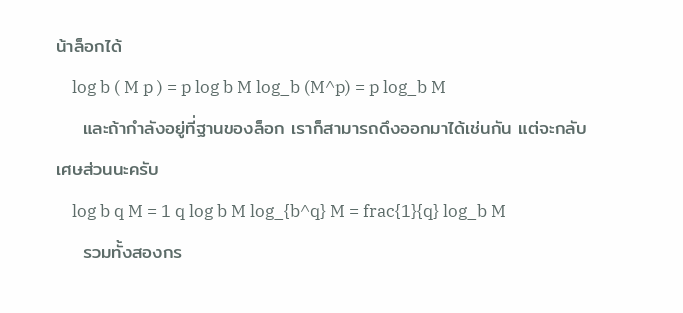น้าล็อกได้
    log b ( M p ) = p log b M log_b (M^p) = p log_b M
    และถ้ากำลังอยู่ที่ฐานของล็อก เราก็สามารถดึงออกมาได้เช่นกัน แต่จะกลับเศษส่วนนะครับ
    log b q M = 1 q log b M log_{b^q} M = frac{1}{q} log_b M
    รวมทั้งสองกร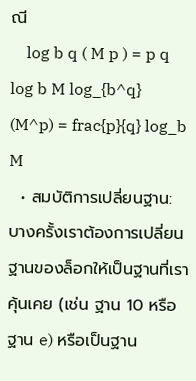ณี
    log b q ( M p ) = p q log b M log_{b^q} (M^p) = frac{p}{q} log_b M
  • สมบัติการเปลี่ยนฐาน: บางครั้งเราต้องการเปลี่ยนฐานของล็อกให้เป็นฐานที่เราคุ้นเคย (เช่น ฐาน 10 หรือฐาน e) หรือเป็นฐาน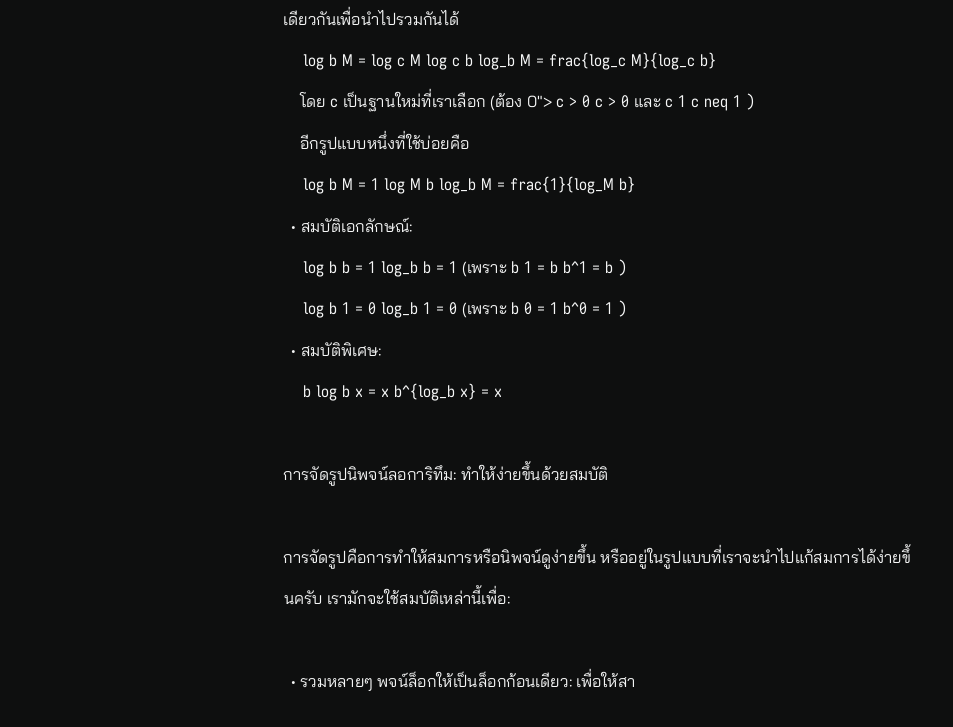เดียวกันเพื่อนำไปรวมกันได้
    log b M = log c M log c b log_b M = frac{log_c M}{log_c b}
    โดย c เป็นฐานใหม่ที่เราเลือก (ต้อง 0″> c > 0 c > 0 และ c 1 c neq 1 )
    อีกรูปแบบหนึ่งที่ใช้บ่อยคือ
    log b M = 1 log M b log_b M = frac{1}{log_M b}
  • สมบัติเอกลักษณ์:
    log b b = 1 log_b b = 1 (เพราะ b 1 = b b^1 = b )
    log b 1 = 0 log_b 1 = 0 (เพราะ b 0 = 1 b^0 = 1 )
  • สมบัติพิเศษ:
    b log b x = x b^{log_b x} = x

การจัดรูปนิพจน์ลอการิทึม: ทำให้ง่ายขึ้นด้วยสมบัติ

การจัดรูปคือการทำให้สมการหรือนิพจน์ดูง่ายขึ้น หรืออยู่ในรูปแบบที่เราจะนำไปแก้สมการได้ง่ายขึ้นครับ เรามักจะใช้สมบัติเหล่านี้เพื่อ:

  • รวมหลายๆ พจน์ล็อกให้เป็นล็อกก้อนเดียว: เพื่อให้สา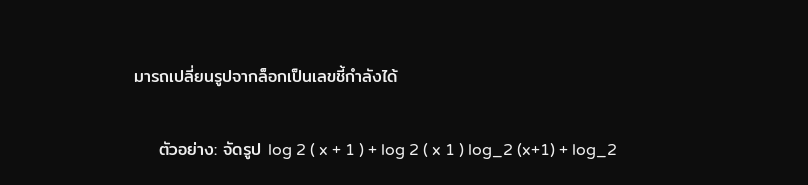มารถเปลี่ยนรูปจากล็อกเป็นเลขชี้กำลังได้

    ตัวอย่าง: จัดรูป log 2 ( x + 1 ) + log 2 ( x 1 ) log_2 (x+1) + log_2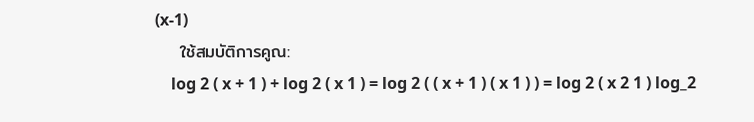(x-1)
    ใช้สมบัติการคูณ:
    log 2 ( x + 1 ) + log 2 ( x 1 ) = log 2 ( ( x + 1 ) ( x 1 ) ) = log 2 ( x 2 1 ) log_2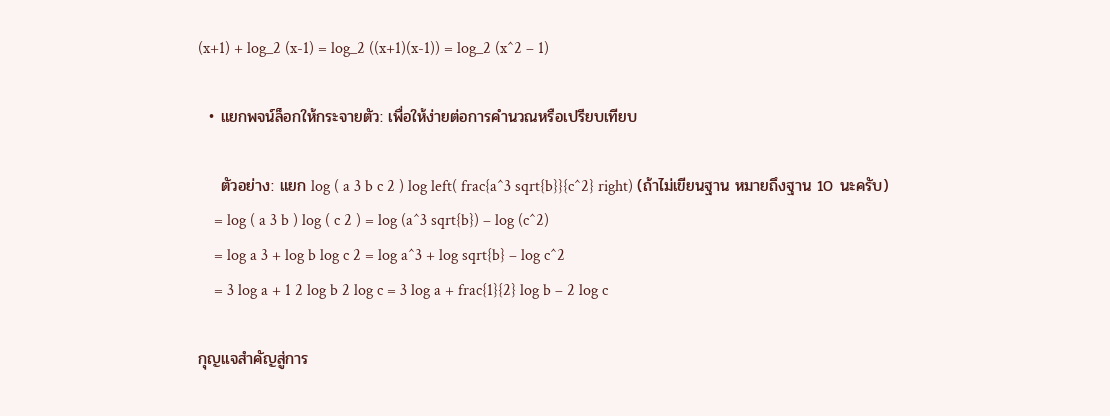(x+1) + log_2 (x-1) = log_2 ((x+1)(x-1)) = log_2 (x^2 – 1)

  • แยกพจน์ล็อกให้กระจายตัว: เพื่อให้ง่ายต่อการคำนวณหรือเปรียบเทียบ

    ตัวอย่าง: แยก log ( a 3 b c 2 ) log left( frac{a^3 sqrt{b}}{c^2} right) (ถ้าไม่เขียนฐาน หมายถึงฐาน 10 นะครับ)
    = log ( a 3 b ) log ( c 2 ) = log (a^3 sqrt{b}) – log (c^2)
    = log a 3 + log b log c 2 = log a^3 + log sqrt{b} – log c^2
    = 3 log a + 1 2 log b 2 log c = 3 log a + frac{1}{2} log b – 2 log c

กุญแจสำคัญสู่การ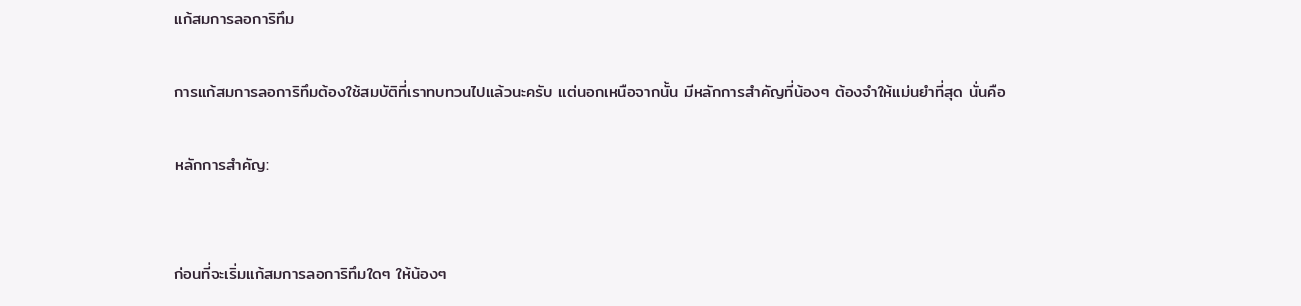แก้สมการลอการิทึม

การแก้สมการลอการิทึมต้องใช้สมบัติที่เราทบทวนไปแล้วนะครับ แต่นอกเหนือจากนั้น มีหลักการสำคัญที่น้องๆ ต้องจำให้แม่นยำที่สุด นั่นคือ

หลักการสำคัญ:


ก่อนที่จะเริ่มแก้สมการลอการิทึมใดๆ ให้น้องๆ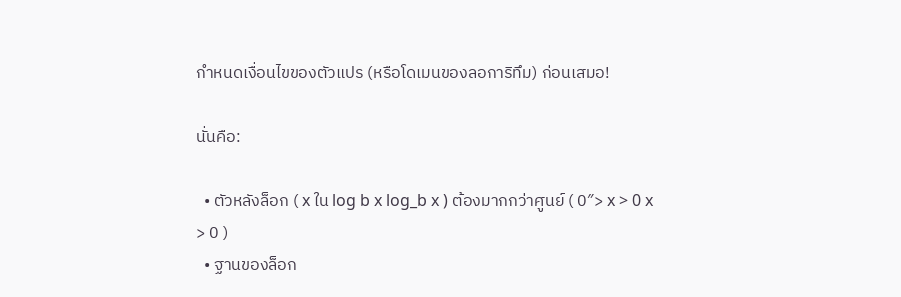กำหนดเงื่อนไขของตัวแปร (หรือโดเมนของลอการิทึม) ก่อนเสมอ!

นั่นคือ:

  • ตัวหลังล็อก ( x ใน log b x log_b x ) ต้องมากกว่าศูนย์ ( 0″> x > 0 x > 0 )
  • ฐานของล็อก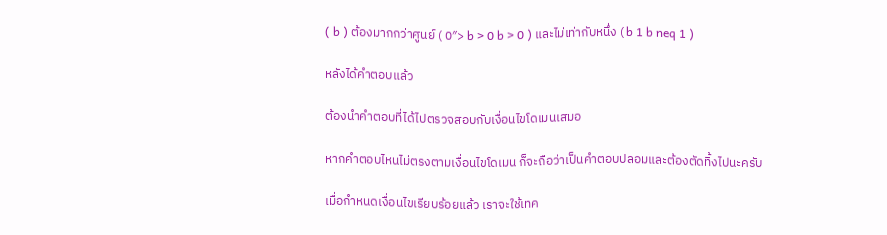( b ) ต้องมากกว่าศูนย์ ( 0″> b > 0 b > 0 ) และไม่เท่ากับหนึ่ง ( b 1 b neq 1 )

หลังได้คำตอบแล้ว

ต้องนำคำตอบที่ได้ไปตรวจสอบกับเงื่อนไขโดเมนเสมอ

หากคำตอบไหนไม่ตรงตามเงื่อนไขโดเมน ก็จะถือว่าเป็นคำตอบปลอมและต้องตัดทิ้งไปนะครับ

เมื่อกำหนดเงื่อนไขเรียบร้อยแล้ว เราจะใช้เทค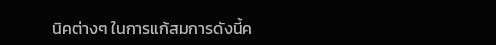นิคต่างๆ ในการแก้สมการดังนี้ค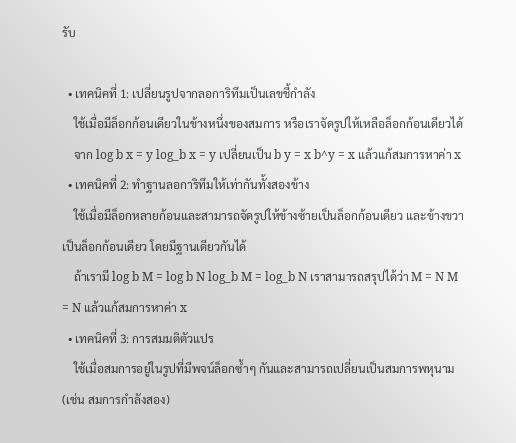รับ

  • เทคนิคที่ 1: เปลี่ยนรูปจากลอการิทึมเป็นเลขชี้กำลัง
    ใช้เมื่อมีล็อกก้อนเดียวในข้างหนึ่งของสมการ หรือเราจัดรูปให้เหลือล็อกก้อนเดียวได้
    จาก log b x = y log_b x = y เปลี่ยนเป็น b y = x b^y = x แล้วแก้สมการหาค่า x
  • เทคนิคที่ 2: ทำฐานลอการิทึมให้เท่ากันทั้งสองข้าง
    ใช้เมื่อมีล็อกหลายก้อนและสามารถจัดรูปให้ข้างซ้ายเป็นล็อกก้อนเดียว และข้างขวาเป็นล็อกก้อนเดียว โดยมีฐานเดียวกันได้
    ถ้าเรามี log b M = log b N log_b M = log_b N เราสามารถสรุปได้ว่า M = N M = N แล้วแก้สมการหาค่า x
  • เทคนิคที่ 3: การสมมติตัวแปร
    ใช้เมื่อสมการอยู่ในรูปที่มีพจน์ล็อกซ้ำๆ กันและสามารถเปลี่ยนเป็นสมการพหุนาม (เช่น สมการกำลังสอง)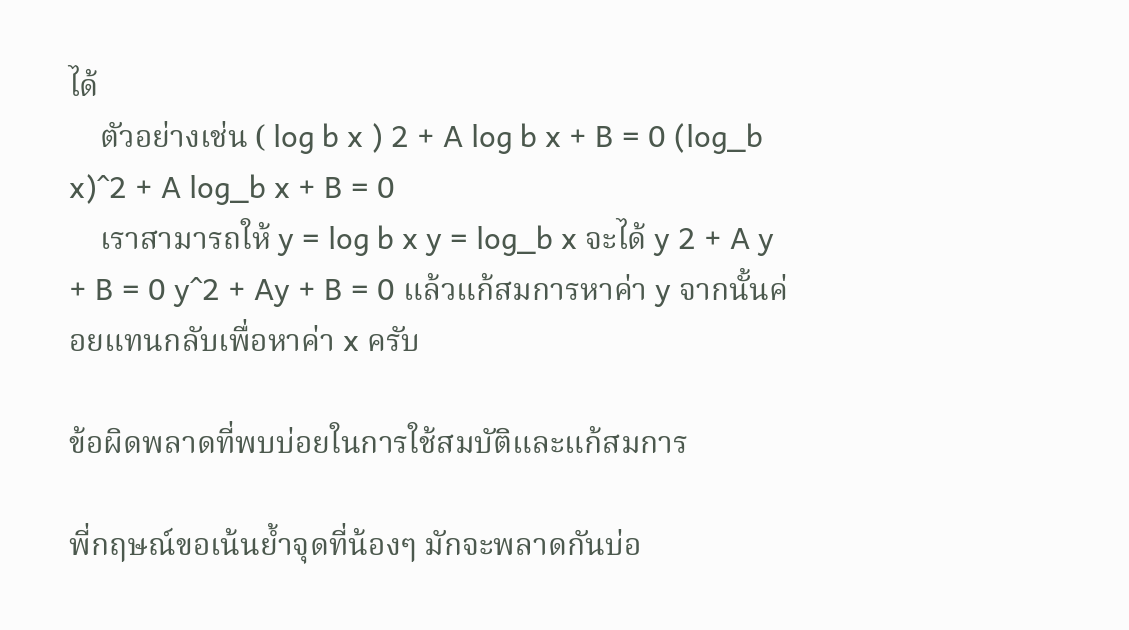ได้
    ตัวอย่างเช่น ( log b x ) 2 + A log b x + B = 0 (log_b x)^2 + A log_b x + B = 0
    เราสามารถให้ y = log b x y = log_b x จะได้ y 2 + A y + B = 0 y^2 + Ay + B = 0 แล้วแก้สมการหาค่า y จากนั้นค่อยแทนกลับเพื่อหาค่า x ครับ

ข้อผิดพลาดที่พบบ่อยในการใช้สมบัติและแก้สมการ

พี่กฤษณ์ขอเน้นย้ำจุดที่น้องๆ มักจะพลาดกันบ่อ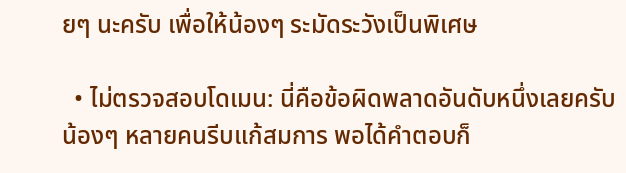ยๆ นะครับ เพื่อให้น้องๆ ระมัดระวังเป็นพิเศษ

  • ไม่ตรวจสอบโดเมน: นี่คือข้อผิดพลาดอันดับหนึ่งเลยครับ น้องๆ หลายคนรีบแก้สมการ พอได้คำตอบก็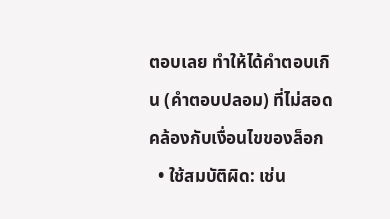ตอบเลย ทำให้ได้คำตอบเกิน (คำตอบปลอม) ที่ไม่สอดคล้องกับเงื่อนไขของล็อก
  • ใช้สมบัติผิด: เช่น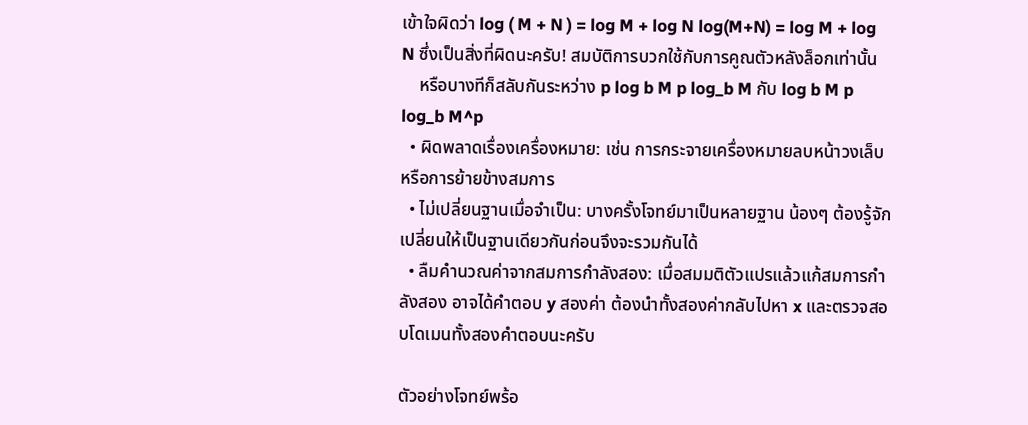เข้าใจผิดว่า log ( M + N ) = log M + log N log(M+N) = log M + log N ซึ่งเป็นสิ่งที่ผิดนะครับ! สมบัติการบวกใช้กับการคูณตัวหลังล็อกเท่านั้น
    หรือบางทีก็สลับกันระหว่าง p log b M p log_b M กับ log b M p log_b M^p
  • ผิดพลาดเรื่องเครื่องหมาย: เช่น การกระจายเครื่องหมายลบหน้าวงเล็บ หรือการย้ายข้างสมการ
  • ไม่เปลี่ยนฐานเมื่อจำเป็น: บางครั้งโจทย์มาเป็นหลายฐาน น้องๆ ต้องรู้จักเปลี่ยนให้เป็นฐานเดียวกันก่อนจึงจะรวมกันได้
  • ลืมคำนวณค่าจากสมการกำลังสอง: เมื่อสมมติตัวแปรแล้วแก้สมการกำลังสอง อาจได้คำตอบ y สองค่า ต้องนำทั้งสองค่ากลับไปหา x และตรวจสอบโดเมนทั้งสองคำตอบนะครับ

ตัวอย่างโจทย์พร้อ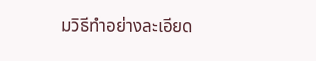มวิธีทำอย่างละเอียด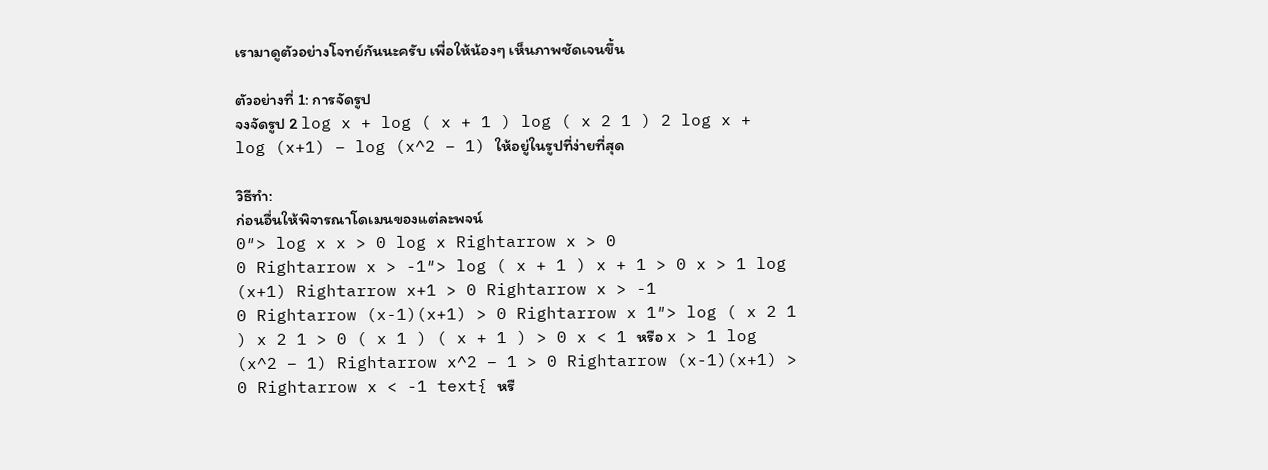เรามาดูตัวอย่างโจทย์กันนะครับ เพื่อให้น้องๆ เห็นภาพชัดเจนขึ้น

ตัวอย่างที่ 1: การจัดรูป
จงจัดรูป 2 log x + log ( x + 1 ) log ( x 2 1 ) 2 log x + log (x+1) – log (x^2 – 1) ให้อยู่ในรูปที่ง่ายที่สุด

วิธีทำ:
ก่อนอื่นให้พิจารณาโดเมนของแต่ละพจน์
0″> log x x > 0 log x Rightarrow x > 0
0 Rightarrow x > -1″> log ( x + 1 ) x + 1 > 0 x > 1 log (x+1) Rightarrow x+1 > 0 Rightarrow x > -1
0 Rightarrow (x-1)(x+1) > 0 Rightarrow x 1″> log ( x 2 1 ) x 2 1 > 0 ( x 1 ) ( x + 1 ) > 0 x < 1 หรือ x > 1 log (x^2 – 1) Rightarrow x^2 – 1 > 0 Rightarrow (x-1)(x+1) > 0 Rightarrow x < -1 text{ หรื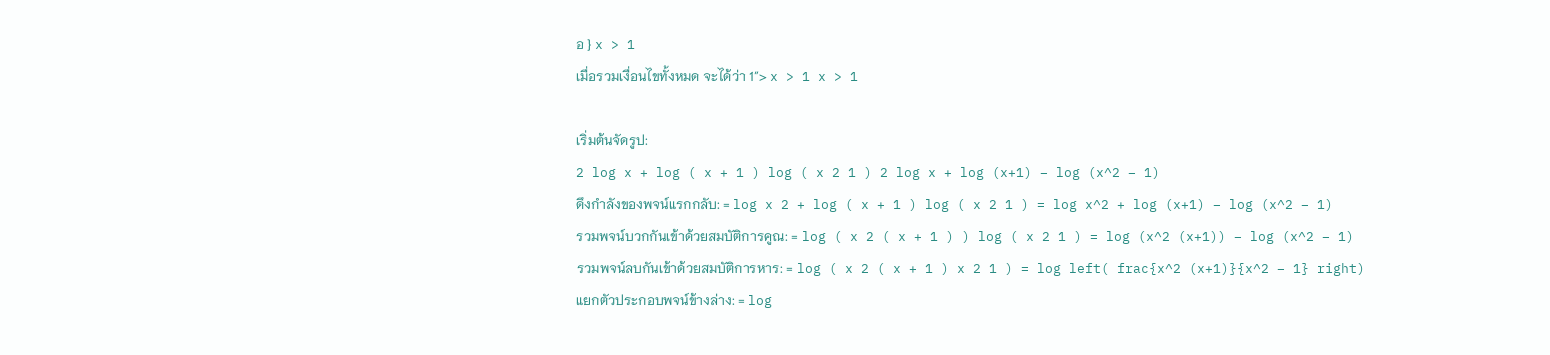อ } x > 1
เมื่อรวมเงื่อนไขทั้งหมด จะได้ว่า 1″> x > 1 x > 1

เริ่มต้นจัดรูป:
2 log x + log ( x + 1 ) log ( x 2 1 ) 2 log x + log (x+1) – log (x^2 – 1)
ดึงกำลังของพจน์แรกกลับ: = log x 2 + log ( x + 1 ) log ( x 2 1 ) = log x^2 + log (x+1) – log (x^2 – 1)
รวมพจน์บวกกันเข้าด้วยสมบัติการคูณ: = log ( x 2 ( x + 1 ) ) log ( x 2 1 ) = log (x^2 (x+1)) – log (x^2 – 1)
รวมพจน์ลบกันเข้าด้วยสมบัติการหาร: = log ( x 2 ( x + 1 ) x 2 1 ) = log left( frac{x^2 (x+1)}{x^2 – 1} right)
แยกตัวประกอบพจน์ข้างล่าง: = log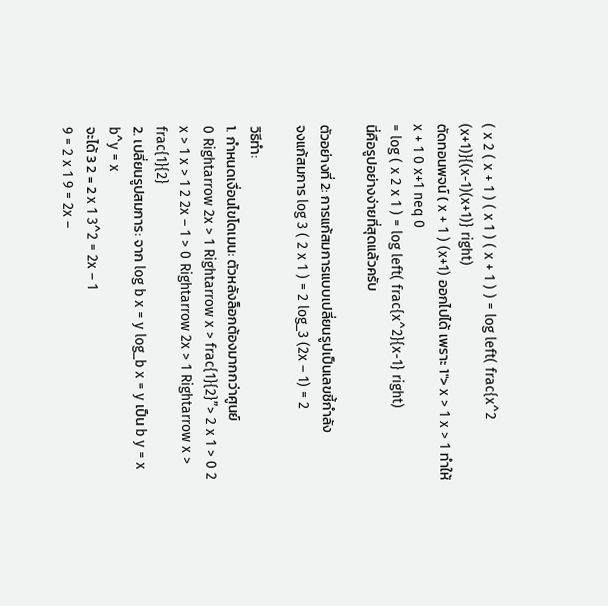( x 2 ( x + 1 ) ( x 1 ) ( x + 1 ) ) = log left( frac{x^2 (x+1)}{(x-1)(x+1)} right)
ตัดทอนพจน์ ( x + 1 ) (x+1) ออกไปได้ เพราะ 1″> x > 1 x > 1 ทำให้ x + 1 0 x+1 neq 0
= log ( x 2 x 1 ) = log left( frac{x^2}{x-1} right)
นี่คือรูปอย่างง่ายที่สุดแล้วครับ

ตัวอย่างที่ 2: การแก้สมการแบบเปลี่ยนรูปเป็นเลขชี้กำลัง
จงแก้สมการ log 3 ( 2 x 1 ) = 2 log_3 (2x – 1) = 2

วิธีทำ:
1. กำหนดเงื่อนไขโดเมน: ตัวหลังล็อกต้องมากกว่าศูนย์
0 Rightarrow 2x > 1 Rightarrow x > frac{1}{2}”> 2 x 1 > 0 2 x > 1 x > 1 2 2x – 1 > 0 Rightarrow 2x > 1 Rightarrow x > frac{1}{2}
2. เปลี่ยนรูปสมการ: จาก log b x = y log_b x = y เป็น b y = x b^y = x
จะได้ 3 2 = 2 x 1 3^2 = 2x – 1
9 = 2 x 1 9 = 2x –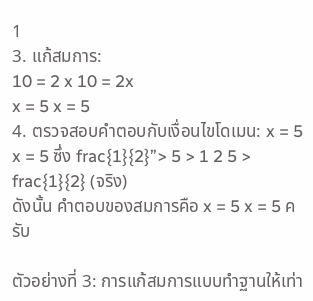1
3. แก้สมการ:
10 = 2 x 10 = 2x
x = 5 x = 5
4. ตรวจสอบคำตอบกับเงื่อนไขโดเมน: x = 5 x = 5 ซึ่ง frac{1}{2}”> 5 > 1 2 5 > frac{1}{2} (จริง)
ดังนั้น คำตอบของสมการคือ x = 5 x = 5 ครับ

ตัวอย่างที่ 3: การแก้สมการแบบทำฐานให้เท่า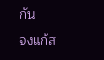กัน
จงแก้ส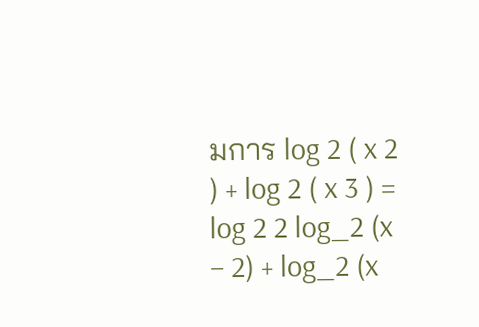มการ log 2 ( x 2 ) + log 2 ( x 3 ) = log 2 2 log_2 (x – 2) + log_2 (x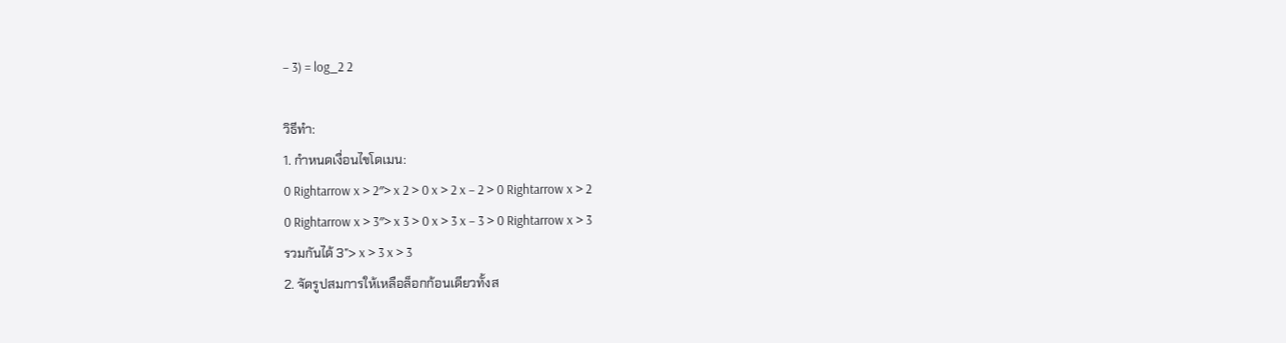– 3) = log_2 2

วิธีทำ:
1. กำหนดเงื่อนไขโดเมน:
0 Rightarrow x > 2″> x 2 > 0 x > 2 x – 2 > 0 Rightarrow x > 2
0 Rightarrow x > 3″> x 3 > 0 x > 3 x – 3 > 0 Rightarrow x > 3
รวมกันได้ 3″> x > 3 x > 3
2. จัดรูปสมการให้เหลือล็อกก้อนเดียวทั้งส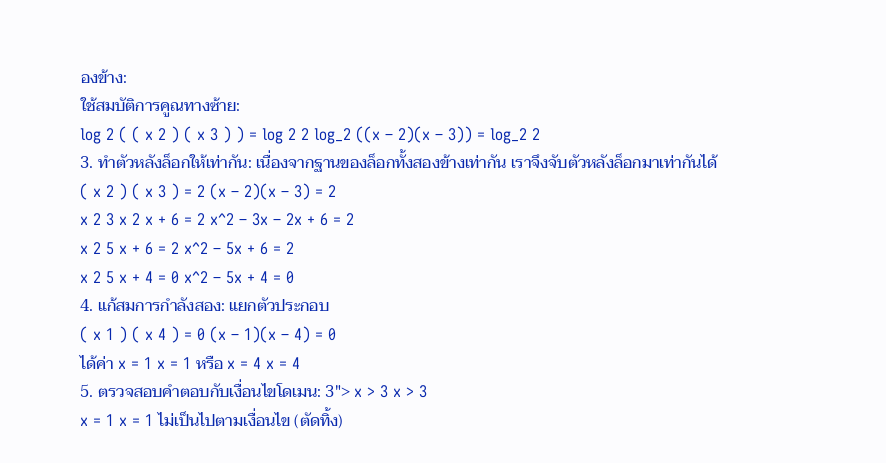องข้าง:
ใช้สมบัติการคูณทางซ้าย:
log 2 ( ( x 2 ) ( x 3 ) ) = log 2 2 log_2 ((x – 2)(x – 3)) = log_2 2
3. ทำตัวหลังล็อกให้เท่ากัน: เนื่องจากฐานของล็อกทั้งสองข้างเท่ากัน เราจึงจับตัวหลังล็อกมาเท่ากันได้
( x 2 ) ( x 3 ) = 2 (x – 2)(x – 3) = 2
x 2 3 x 2 x + 6 = 2 x^2 – 3x – 2x + 6 = 2
x 2 5 x + 6 = 2 x^2 – 5x + 6 = 2
x 2 5 x + 4 = 0 x^2 – 5x + 4 = 0
4. แก้สมการกำลังสอง: แยกตัวประกอบ
( x 1 ) ( x 4 ) = 0 (x – 1)(x – 4) = 0
ได้ค่า x = 1 x = 1 หรือ x = 4 x = 4
5. ตรวจสอบคำตอบกับเงื่อนไขโดเมน: 3″> x > 3 x > 3
x = 1 x = 1 ไม่เป็นไปตามเงื่อนไข (ตัดทิ้ง)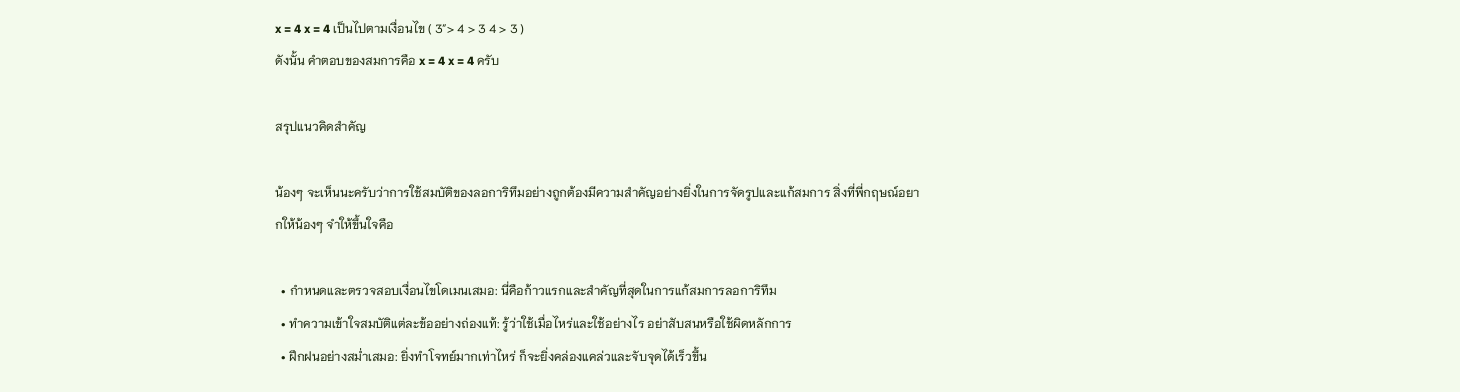x = 4 x = 4 เป็นไปตามเงื่อนไข ( 3″> 4 > 3 4 > 3 )
ดังนั้น คำตอบของสมการคือ x = 4 x = 4 ครับ

สรุปแนวคิดสำคัญ

น้องๆ จะเห็นนะครับว่าการใช้สมบัติของลอการิทึมอย่างถูกต้องมีความสำคัญอย่างยิ่งในการจัดรูปและแก้สมการ สิ่งที่พี่กฤษณ์อยากให้น้องๆ จำให้ขึ้นใจคือ

  • กำหนดและตรวจสอบเงื่อนไขโดเมนเสมอ: นี่คือก้าวแรกและสำคัญที่สุดในการแก้สมการลอการิทึม
  • ทำความเข้าใจสมบัติแต่ละข้ออย่างถ่องแท้: รู้ว่าใช้เมื่อไหร่และใช้อย่างไร อย่าสับสนหรือใช้ผิดหลักการ
  • ฝึกฝนอย่างสม่ำเสมอ: ยิ่งทำโจทย์มากเท่าไหร่ ก็จะยิ่งคล่องแคล่วและจับจุดได้เร็วขึ้น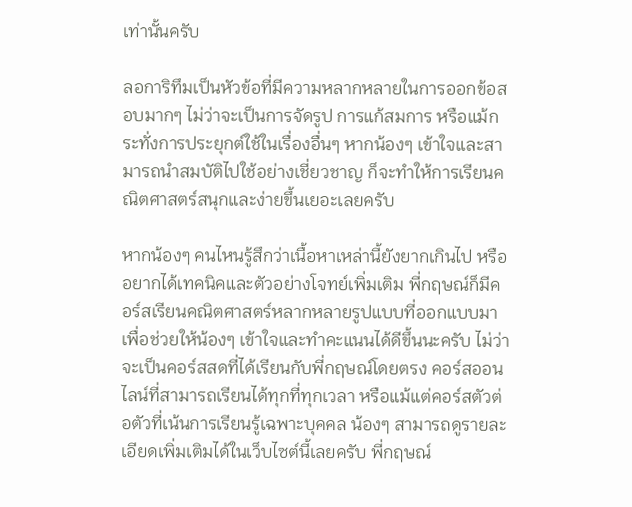เท่านั้นครับ

ลอการิทึมเป็นหัวข้อที่มีความหลากหลายในการออกข้อสอบมากๆ ไม่ว่าจะเป็นการจัดรูป การแก้สมการ หรือแม้กระทั่งการประยุกต์ใช้ในเรื่องอื่นๆ หากน้องๆ เข้าใจและสามารถนำสมบัติไปใช้อย่างเชี่ยวชาญ ก็จะทำให้การเรียนคณิตศาสตร์สนุกและง่ายขึ้นเยอะเลยครับ

หากน้องๆ คนไหนรู้สึกว่าเนื้อหาเหล่านี้ยังยากเกินไป หรืออยากได้เทคนิคและตัวอย่างโจทย์เพิ่มเติม พี่กฤษณ์ก็มีคอร์สเรียนคณิตศาสตร์หลากหลายรูปแบบที่ออกแบบมาเพื่อช่วยให้น้องๆ เข้าใจและทำคะแนนได้ดีขึ้นนะครับ ไม่ว่าจะเป็นคอร์สสดที่ได้เรียนกับพี่กฤษณ์โดยตรง คอร์สออนไลน์ที่สามารถเรียนได้ทุกที่ทุกเวลา หรือแม้แต่คอร์สตัวต่อตัวที่เน้นการเรียนรู้เฉพาะบุคคล น้องๆ สามารถดูรายละเอียดเพิ่มเติมได้ในเว็บไซต์นี้เลยครับ พี่กฤษณ์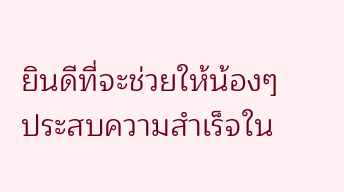ยินดีที่จะช่วยให้น้องๆ ประสบความสำเร็จใน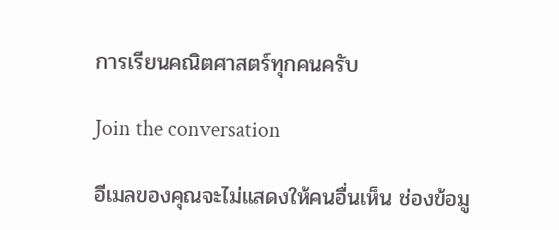การเรียนคณิตศาสตร์ทุกคนครับ

Join the conversation

อีเมลของคุณจะไม่แสดงให้คนอื่นเห็น ช่องข้อมู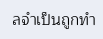ลจำเป็นถูกทำ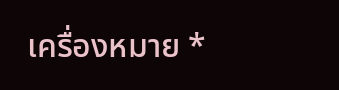เครื่องหมาย *